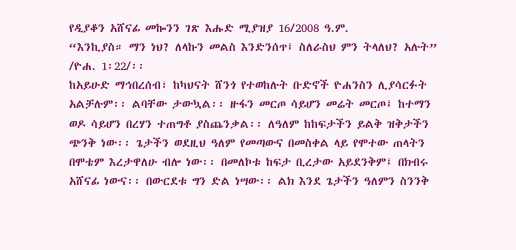የዲያቆን አሸናፊ መኰንን ገጽ እሑድ ሚያዝያ 16/2008 ዓ.ም.
“እንኪያስ። ማን ነህ? ለላኩን መልስ እንድንሰጥ፤ ስለራስህ ምን ትላለህ? አሉት” /ዮሐ. 1፡22/፡፡
ከአይሁድ ማኅበረሰብ፣ ከካህናት ሸንጎ የተወከሉት ቡድኖች ዮሐንስን ሊያሳርፉት አልቻሉም፡፡ ልባቸው ታውኳል፡፡ ዙፋን መርጦ ሳይሆን መሬት መርጦ፤ ከተማን ወዶ ሳይሆን በረሃን ተጠግቶ ያስጨንቃል፡፡ ለዓለም ከከፍታችን ይልቅ ዝቅታችን ጭንቅ ነው፡፡ ጌታችን ወደዚህ ዓለም የመጣውና በመስቀል ላይ የሞተው ጠላትን በሞቴም እረታዋለሁ ብሎ ነው፡፡ በመለኮቱ ከፍታ ቢረታው አይደንቅም፤ በክብሩ አሸናፊ ነውና፡፡ በውርደቱ ግን ድል ነሣው፡፡ ልክ እንደ ጌታችን ዓለምን ስንንቅ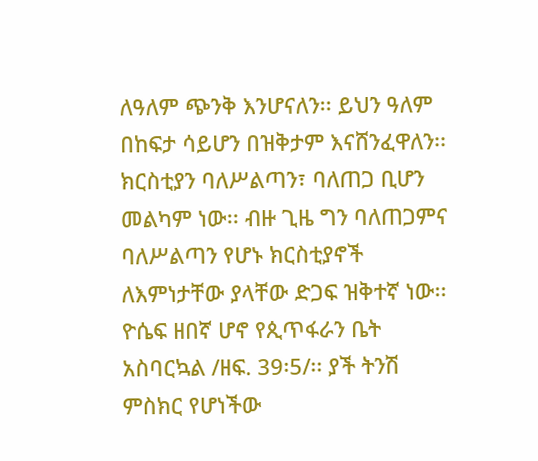ለዓለም ጭንቅ እንሆናለን፡፡ ይህን ዓለም በከፍታ ሳይሆን በዝቅታም እናሸንፈዋለን፡፡ ክርስቲያን ባለሥልጣን፣ ባለጠጋ ቢሆን መልካም ነው፡፡ ብዙ ጊዜ ግን ባለጠጋምና ባለሥልጣን የሆኑ ክርስቲያኖች ለእምነታቸው ያላቸው ድጋፍ ዝቅተኛ ነው፡፡ ዮሴፍ ዘበኛ ሆኖ የጲጥፋራን ቤት አስባርኳል /ዘፍ. 39፡5/፡፡ ያች ትንሽ ምስክር የሆነችው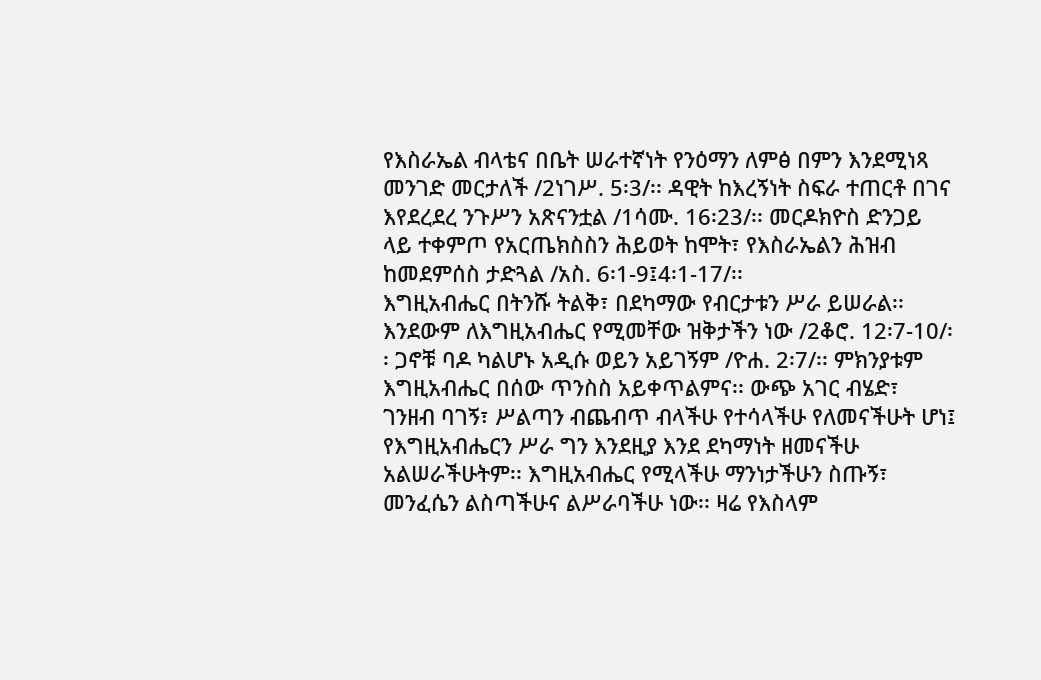የእስራኤል ብላቴና በቤት ሠራተኛነት የንዕማን ለምፅ በምን እንደሚነጻ መንገድ መርታለች /2ነገሥ. 5፡3/፡፡ ዳዊት ከእረኝነት ስፍራ ተጠርቶ በገና እየደረደረ ንጉሥን አጽናንቷል /1ሳሙ. 16፡23/፡፡ መርዶክዮስ ድንጋይ ላይ ተቀምጦ የአርጤክስስን ሕይወት ከሞት፣ የእስራኤልን ሕዝብ ከመደምሰስ ታድጓል /አስ. 6፡1-9፤4፡1-17/፡፡
እግዚአብሔር በትንሹ ትልቅ፣ በደካማው የብርታቱን ሥራ ይሠራል፡፡ እንደውም ለእግዚአብሔር የሚመቸው ዝቅታችን ነው /2ቆሮ. 12፡7-10/፡፡ ጋኖቹ ባዶ ካልሆኑ አዲሱ ወይን አይገኝም /ዮሐ. 2፡7/፡፡ ምክንያቱም እግዚአብሔር በሰው ጥንስስ አይቀጥልምና፡፡ ውጭ አገር ብሄድ፣ ገንዘብ ባገኝ፣ ሥልጣን ብጨብጥ ብላችሁ የተሳላችሁ የለመናችሁት ሆነ፤ የእግዚአብሔርን ሥራ ግን እንደዚያ እንደ ደካማነት ዘመናችሁ አልሠራችሁትም፡፡ እግዚአብሔር የሚላችሁ ማንነታችሁን ስጡኝ፣ መንፈሴን ልስጣችሁና ልሥራባችሁ ነው፡፡ ዛሬ የእስላም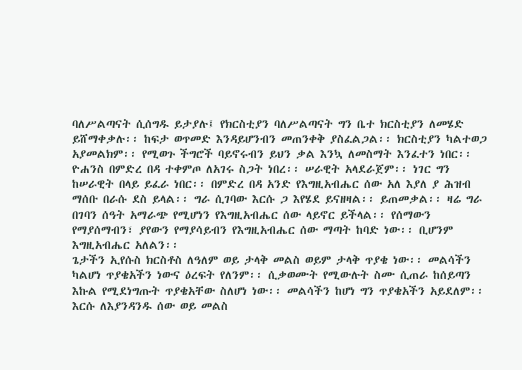ባለሥልጣናት ሲሰግዱ ይታያሉ፤ የክርስቲያን ባለሥልጣናት ግን ቤተ ክርስቲያን ለመሄድ ይሸማቀቃሉ፡፡ ከፍታ ወጥመድ እንዳይሆንብን መጠንቀቅ ያስፈልጋል፡፡ ክርስቲያን ካልተወጋ አያመልክም፡፡ የሚወጉ ችግሮች ባይኖሩብን ይህን ቃል እንኳ ለመስማት እንፈተን ነበር፡፡
ዮሐንስ በምድረ በዳ ተቀምጦ ለአገሩ ስጋት ነበረ፡፡ ሠራዊት አላደራጀም፡፡ ነገር ግን ከሠራዊት በላይ ይፈራ ነበር፡፡ በምድረ በዳ አንድ የእግዚአብሔር ሰው አለ እያለ ያ ሕዝብ ማሰቡ በራሱ ደስ ይላል፡፡ ግራ ሲገባው እርሱ ጋ እየሄደ ይናዘዛል፡፡ ይጠመቃል፡፡ ዛሬ ግራ በገባን ሰዓት አማራጭ የሚሆነን የእግዚአብሔር ሰው ላይኖር ይችላል፡፡ የሰማውን የማያሰማብን፣ ያየውን የማያሳይብን የእግዚአብሔር ሰው ማጣት ከባድ ነው፡፡ ቢሆንም እግዚአብሔር አለልን፡፡
ጌታችን ኢየሱስ ክርስቶስ ለዓለም ወይ ታላቅ መልስ ወይም ታላቅ ጥያቄ ነው፡፡ መልሳችን ካልሆነ ጥያቄአችን ነውና ዕረፍት የለንም፡፡ ሲቃወሙት የሚውሉት ስሙ ሲጠራ ከሰይጣን እኩል የሚደነግጡት ጥያቄአቸው ስለሆነ ነው፡፡ መልሳችን ከሆነ ግን ጥያቄአችን አይደለም፡፡ እርሱ ለእያንዳንዱ ሰው ወይ መልስ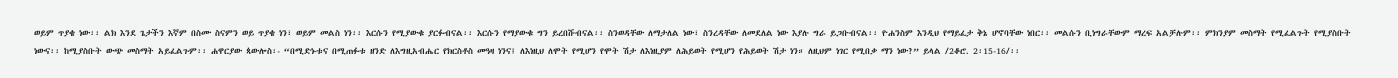ወይም ጥያቄ ነው፡፡ ልክ እንደ ጌታችን እኛም በስሙ ስናምን ወይ ጥያቄ ነን፣ ወይም መልስ ነን፡፡ እርሱን የሚያውቁ ያርፉብናል፡፡ እርሱን የማያውቁ ግን ይረበሹብናል፡፡ ስንወዳቸው ለማታለል ነው፣ ስንረዳቸው ለመደለል ነው እያሉ ግራ ይጋቡብናል፡፡ ዮሐንስም እንዲህ የማይፈታ ቅኔ ሆኖባቸው ነበር፡፡ መልሱን ቢነግራቸውም ማረፍ አልቻሉም፡፡ ምክንያም መስማት የሚፈልጉት የሚያስቡት ነውና፡፡ ከሚያስቡት ውጭ መስማት አይፈልጉም፡፡ ሐዋርያው ጳውሎስ፡- “በሚድኑቱና በሚጠፉቱ ዘንድ ለእግዚአብሔር የክርስቶስ መዓዛ ነንና፤ ለእነዚህ ለሞት የሚሆን የሞት ሽታ ለእነዚያም ለሕይወት የሚሆን የሕይወት ሽታ ነን። ለዚህም ነገር የሚበቃ ማን ነው?” ይላል /2ቆሮ. 2፡15-16/፡፡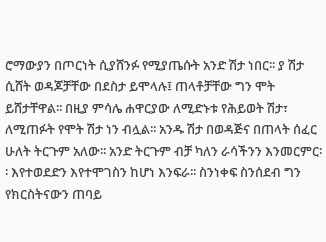ሮማውያን በጦርነት ሲያሸንፉ የሚያጤሱት አንድ ሽታ ነበር፡፡ ያ ሽታ ሲሸት ወዳጆቻቸው በደስታ ይሞላሉ፤ ጠላቶቻቸው ግን ሞት ይሸታቸዋል፡፡ በዚያ ምሳሌ ሐዋርያው ለሚድኑቱ የሕይወት ሽታ፣ ለሚጠፉት የሞት ሽታ ነን ብሏል፡፡ አንዱ ሽታ በወዳጅና በጠላት ሰፈር ሁለት ትርጉም አለው፡፡ አንድ ትርጉም ብቻ ካለን ራሳችንን እንመርምር፡፡ እየተወደድን እየተሞገስን ከሆነ እንፍራ፡፡ ስንነቀፍ ስንሰደብ ግን የክርስትናውን ጠባይ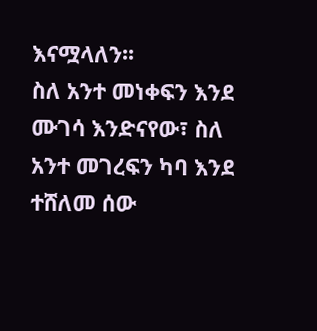እናሟላለን፡፡
ስለ አንተ መነቀፍን እንደ ሙገሳ እንድናየው፣ ስለ አንተ መገረፍን ካባ እንደ ተሸለመ ሰው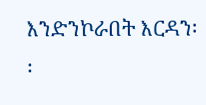እንድንኮራበት እርዳን፡፡